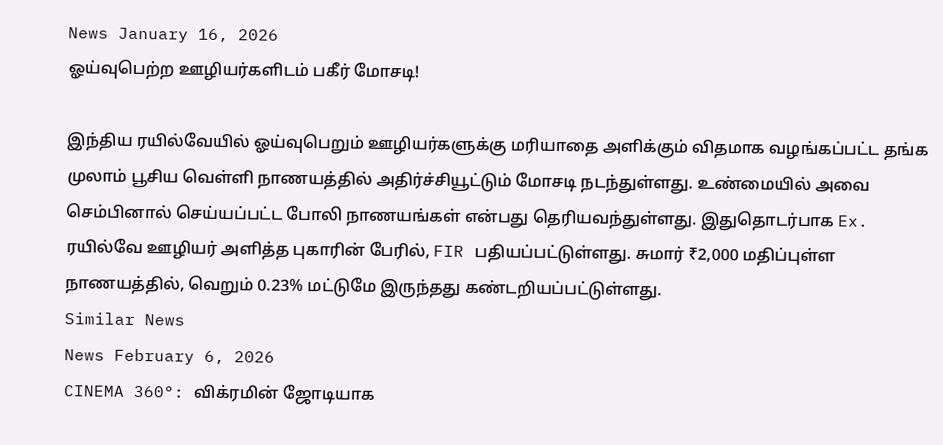News January 16, 2026
ஓய்வுபெற்ற ஊழியர்களிடம் பகீர் மோசடி!

இந்திய ரயில்வேயில் ஓய்வுபெறும் ஊழியர்களுக்கு மரியாதை அளிக்கும் விதமாக வழங்கப்பட்ட தங்க முலாம் பூசிய வெள்ளி நாணயத்தில் அதிர்ச்சியூட்டும் மோசடி நடந்துள்ளது. உண்மையில் அவை செம்பினால் செய்யப்பட்ட போலி நாணயங்கள் என்பது தெரியவந்துள்ளது. இதுதொடர்பாக Ex. ரயில்வே ஊழியர் அளித்த புகாரின் பேரில், FIR பதியப்பட்டுள்ளது. சுமார் ₹2,000 மதிப்புள்ள நாணயத்தில், வெறும் 0.23% மட்டுமே இருந்தது கண்டறியப்பட்டுள்ளது.
Similar News
News February 6, 2026
CINEMA 360°: விக்ரமின் ஜோடியாக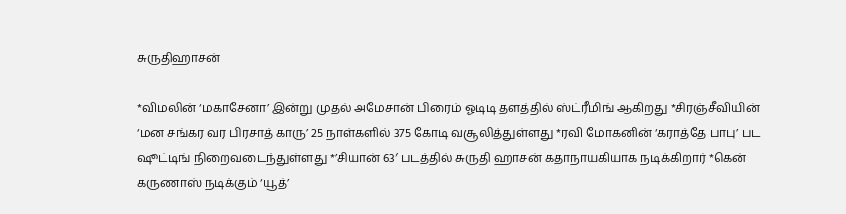சுருதிஹாசன்

*விமலின் ‘மகாசேனா’ இன்று முதல் அமேசான் பிரைம் ஓடிடி தளத்தில் ஸ்ட்ரீமிங் ஆகிறது *சிரஞ்சீவியின் ‘மன சங்கர வர பிரசாத் காரு’ 25 நாள்களில் 375 கோடி வசூலித்துள்ளது *ரவி மோகனின் ‘கராத்தே பாபு’ பட ஷூட்டிங் நிறைவடைந்துள்ளது *’சியான் 63′ படத்தில் சுருதி ஹாசன் கதாநாயகியாக நடிக்கிறார் *கென் கருணாஸ் நடிக்கும் ‘யூத்’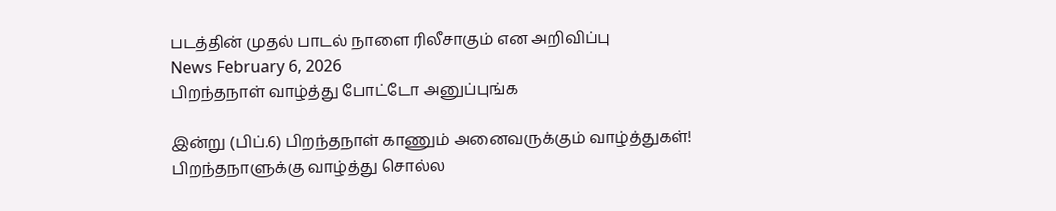படத்தின் முதல் பாடல் நாளை ரிலீசாகும் என அறிவிப்பு
News February 6, 2026
பிறந்தநாள் வாழ்த்து போட்டோ அனுப்புங்க

இன்று (பிப்.6) பிறந்தநாள் காணும் அனைவருக்கும் வாழ்த்துகள்! பிறந்தநாளுக்கு வாழ்த்து சொல்ல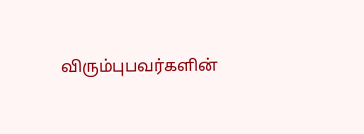விரும்புபவர்களின்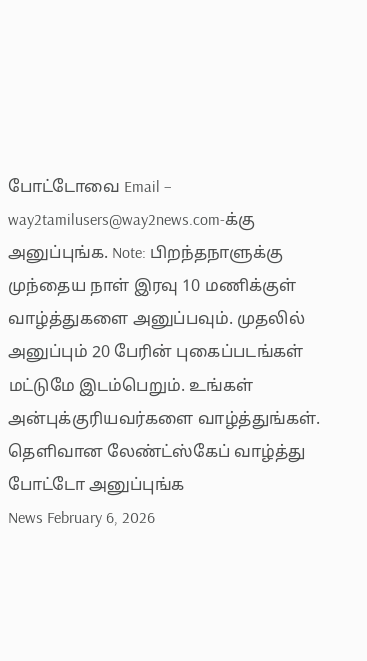போட்டோவை Email – way2tamilusers@way2news.com-க்கு அனுப்புங்க. Note: பிறந்தநாளுக்கு முந்தைய நாள் இரவு 10 மணிக்குள் வாழ்த்துகளை அனுப்பவும். முதலில் அனுப்பும் 20 பேரின் புகைப்படங்கள் மட்டுமே இடம்பெறும். உங்கள் அன்புக்குரியவர்களை வாழ்த்துங்கள். தெளிவான லேண்ட்ஸ்கேப் வாழ்த்து போட்டோ அனுப்புங்க
News February 6, 2026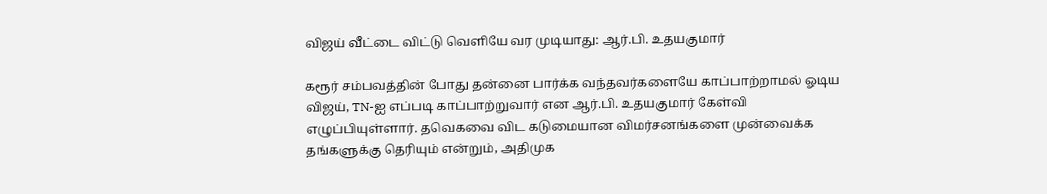விஜய் வீட்டை விட்டு வெளியே வர முடியாது: ஆர்.பி. உதயகுமார்

கரூர் சம்பவத்தின் போது தன்னை பார்க்க வந்தவர்களையே காப்பாற்றாமல் ஓடிய விஜய், TN-ஐ எப்படி காப்பாற்றுவார் என ஆர்.பி. உதயகுமார் கேள்வி எழுப்பியுள்ளார். தவெகவை விட கடுமையான விமர்சனங்களை முன்வைக்க தங்களுக்கு தெரியும் என்றும், அதிமுக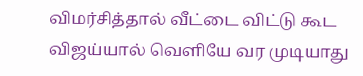விமர்சித்தால் வீட்டை விட்டு கூட விஜய்யால் வெளியே வர முடியாது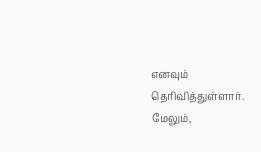எனவும் தெரிவித்துள்ளார். மேலும்,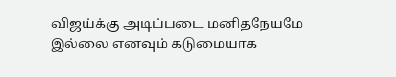விஜய்க்கு அடிப்படை மனிதநேயமே இல்லை எனவும் கடுமையாக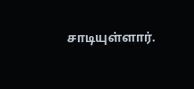சாடியுள்ளார்.